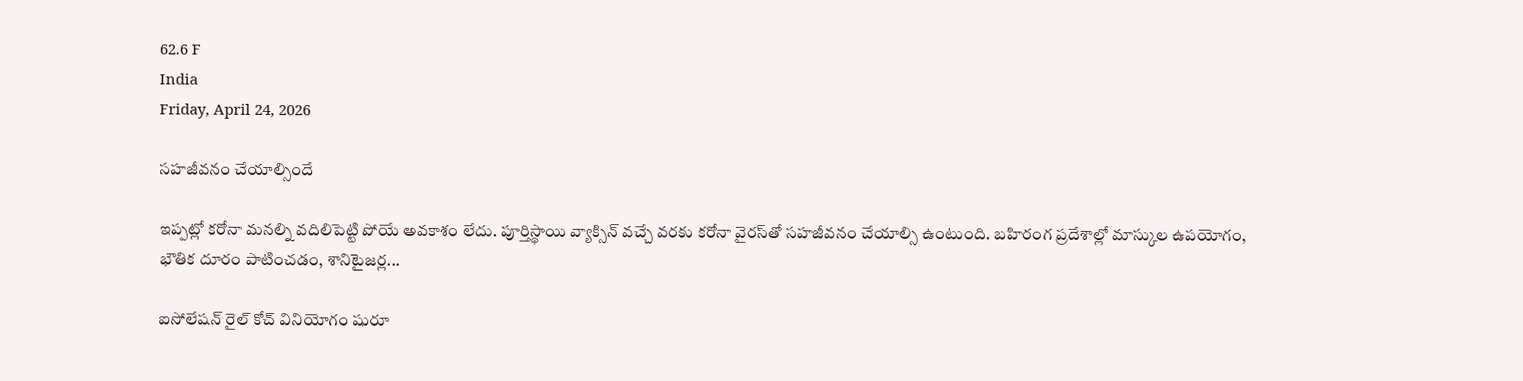62.6 F
India
Friday, April 24, 2026

సహజీవనం చేయాల్సిందే

ఇప్పట్లో కరోనా మనల్ని వదిలిపెట్టి పోయే అవకాశం లేదు. పూర్తిస్థాయి వ్యాక్సిన్‌ వచ్చే వరకు కరోనా వైరస్‌తో సహజీవనం చేయాల్సి ఉంటుంది. బహిరంగ ప్రదేశాల్లో మాస్కుల ఉపయోగం, భౌతిక దూరం పాటించడం, శానిటైజర్ల...

ఐసోలేషన్‌ రైల్‌ కోచ్‌ వినియోగం షురూ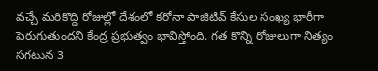వచ్చే మరికొద్ది రోజుల్లో దేశంలో కరోనా పాజిటివ్‌ కేసుల సంఖ్య భారీగా పెరుగుతుందని కేంద్ర ప్రభుత్వం భావిస్తోంది. గత కొన్ని రోజులుగా నిత్యం సగటున 3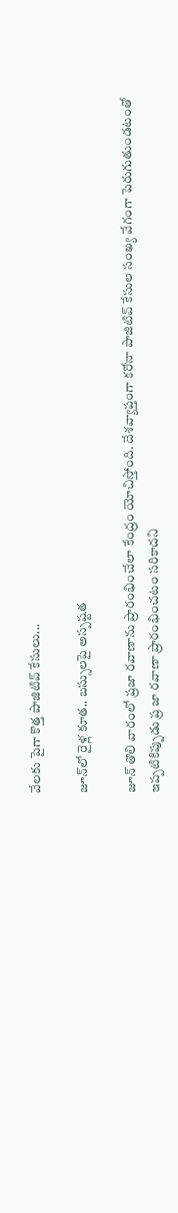వేలకు పైగా కొత్త పాజిటివ్‌ కేసులు...

జూన్‌లో రైళ్ల కూత.. బస్సులపై అస్పష్టత

జూన్‌ తొలి వారంలో ప్రజా రవాణాను ప్రారంభించేలా కేంద్రం యోచిస్తోంది. దేశవ్యాప్తంగా కరోనా పాజిటివ్‌ కేసుల సంఖ్య వేగంగా పెరుగుతుండటంతో ఇప్పటికిప్పుడు ప్ర జా రవాణా ప్రారంభించటం సరికాదని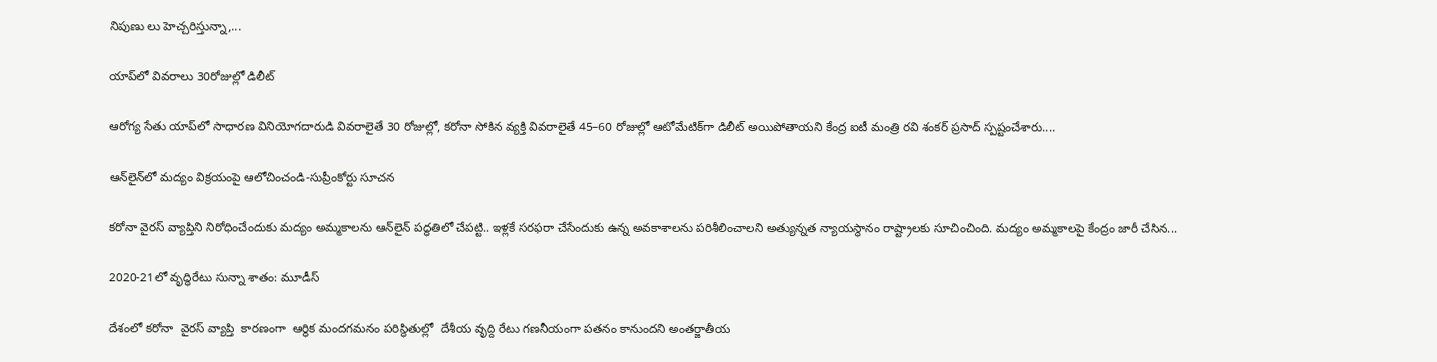నిపుణు లు హెచ్చరిస్తున్నా,...

యాప్‌లో వివరాలు 30రోజుల్లో డిలీట్‌

ఆరోగ్య సేతు యాప్‌లో సాధారణ వినియోగదారుడి వివరాలైతే 30 రోజుల్లో, కరోనా సోకిన వ్యక్తి వివరాలైతే 45–60 రోజుల్లో ఆటోమేటిక్‌గా డిలీట్‌ అయిపోతాయని కేంద్ర ఐటీ మంత్రి రవి శంకర్‌ ప్రసాద్‌ స్పష్టంచేశారు....

ఆన్‌లైన్‌లో మద్యం విక్రయంపై ఆలోచించండి-సుప్రీంకోర్టు సూచన

కరోనా వైరస్‌ వ్యాప్తిని నిరోధించేందుకు మద్యం అమ్మకాలను ఆన్‌లైన్‌ పద్ధతిలో చేపట్టి.. ఇళ్లకే సరఫరా చేసేందుకు ఉన్న అవకాశాలను పరిశీలించాలని అత్యున్నత న్యాయస్థానం రాష్ట్రాలకు సూచించింది. మద్యం అమ్మకాలపై కేంద్రం జారీ చేసిన...

2020-21లో వృద్ధిరేటు సున్నా శాతం: మూడీస్

దేశంలో కరోనా  వైరస్ వ్యాప్తి  కారణంగా  ఆర్థిక మందగమనం పరిస్థితుల్లో  దేశీయ వృద్ది రేటు గణనీయంగా పతనం కానుందని అంతర్జాతీయ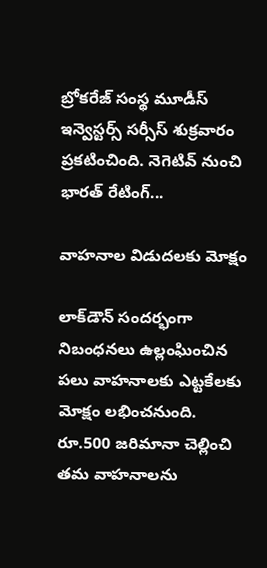బ్రోకరేజ్‌ సంస్థ మూడీస్‌ ఇన్వెస్టర్స్‌ సర్సీస్‌ శుక్రవారం  ప్రకటించింది. నెగెటివ్ నుంచి భారత్‌ రేటింగ్‌...

వాహనాల విడుదలకు మోక్షం

లాక్‌డౌన్‌ సందర్భంగా నిబంధనలు ఉల్లంఘించిన పలు వాహనాలకు ఎట్టకేలకు మోక్షం లభించనుంది. రూ.500 జరిమానా చెల్లించి తమ వాహనాలను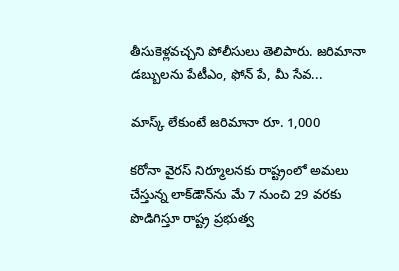తీసుకెళ్లవచ్చని పోలీసులు తెలిపారు. జరిమానా డబ్బులను పేటీఎం, ఫోన్‌ పే, మీ సేవ...

మాస్క్‌ లేకుంటే జరిమానా రూ. 1,000

కరోనా వైరస్‌ నిర్మూలనకు రాష్ట్రంలో అమలు చేస్తున్న లాక్‌డౌన్‌ను మే 7 నుంచి 29 వరకు పొడిగిస్తూ రాష్ట్ర ప్రభుత్వ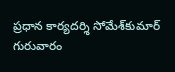ప్రధాన కార్యదర్శి సోమేశ్‌కుమార్‌ గురువారం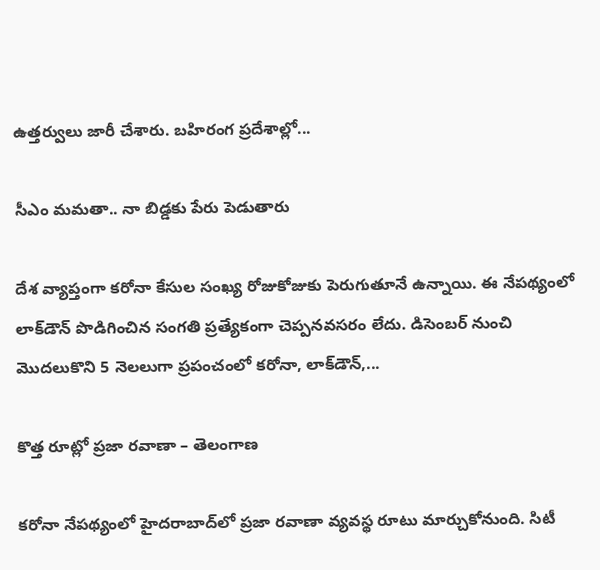ఉత్తర్వులు జారీ చేశారు. బహిరంగ ప్రదేశాల్లో...

సీఎం మమతా.. నా బిడ్డకు పేరు పెడుతారు

దేశ వ్యాప్తంగా కరోనా కేసుల సంఖ్య రోజుకోజుకు పెరుగుతూనే ఉన్నాయి. ఈ నేపథ్యంలో లాక్‌డౌన్‌ పొడిగించిన సంగతి ప్రత్యేకంగా చెప్పనవసరం లేదు. డిసెంబర్‌ నుంచి మొదలుకొని 5 నెలలుగా ప్రపంచంలో కరోనా, లాక్‌డౌన్‌,...

కొత్త రూట్లో ప్రజా రవాణా – తెలంగాణ

కరోనా నేపథ్యంలో హైదరాబాద్‌లో ప్రజా రవాణా వ్యవస్థ రూటు మార్చుకోనుంది. సిటీ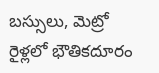బస్సులు, మెట్రో రైళ్లలో భౌతికదూరం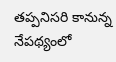తప్పనిసరి కానున్న నేపథ్యంలో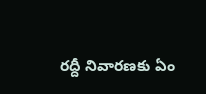రద్దీ నివారణకు ఏం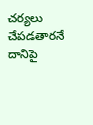చర్యలు చేపడతారనే దానిపై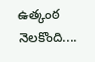ఉత్కంఠ నెలకొంది....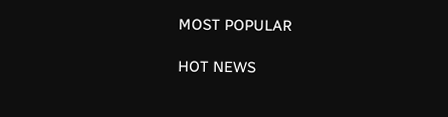MOST POPULAR

HOT NEWS